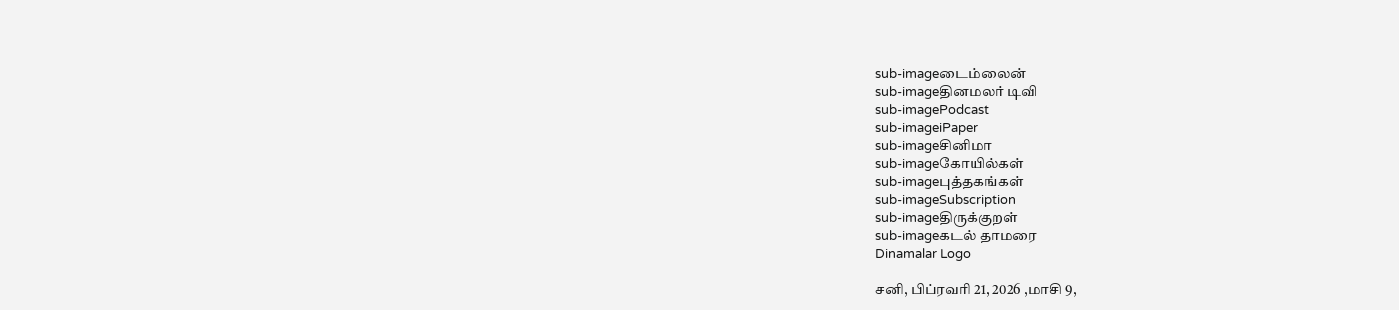sub-imageடைம்லைன்
sub-imageதினமலர் டிவி
sub-imagePodcast
sub-imageiPaper
sub-imageசினிமா
sub-imageகோயில்கள்
sub-imageபுத்தகங்கள்
sub-imageSubscription
sub-imageதிருக்குறள்
sub-imageகடல் தாமரை
Dinamalar Logo

சனி, பிப்ரவரி 21, 2026 ,மாசி 9,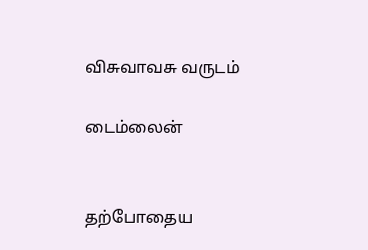விசுவாவசு வருடம்

டைம்லைன்


தற்போதைய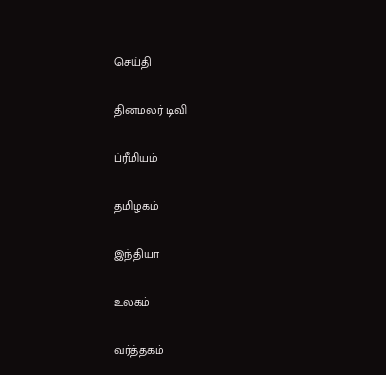செய்தி


தினமலர் டிவி


ப்ரீமியம்


தமிழகம்


இந்தியா


உலகம்


வர்த்தகம்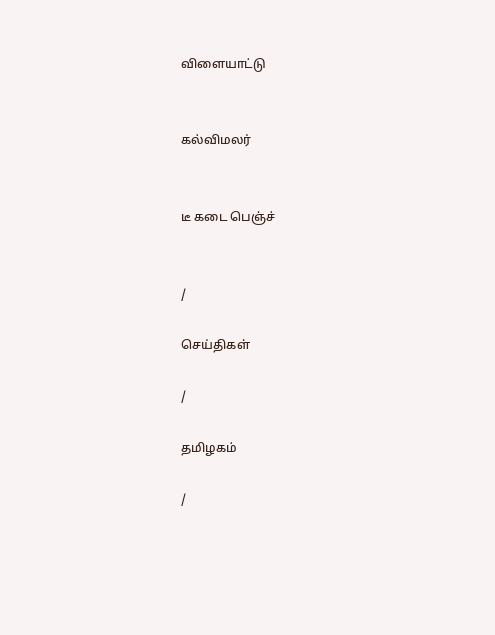விளையாட்டு


கல்விமலர்


டீ கடை பெஞ்ச்


/

செய்திகள்

/

தமிழகம்

/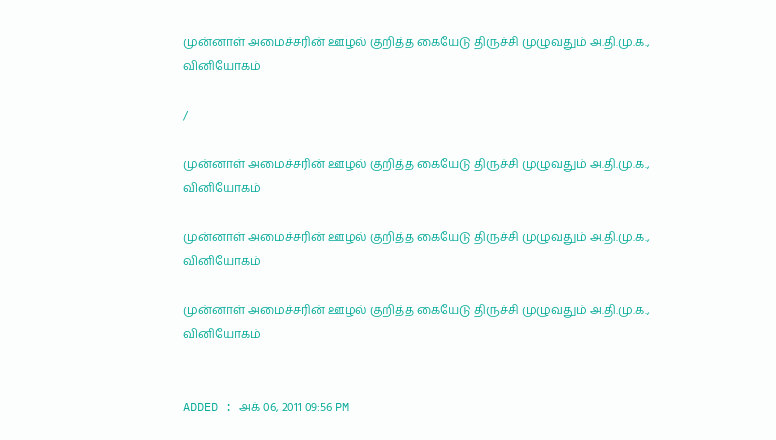முன்னாள் அமைச்சரின் ஊழல் குறித்த கையேடு திருச்சி முழுவதும் அ.தி.மு.க., வினியோகம்

/

முன்னாள் அமைச்சரின் ஊழல் குறித்த கையேடு திருச்சி முழுவதும் அ.தி.மு.க., வினியோகம்

முன்னாள் அமைச்சரின் ஊழல் குறித்த கையேடு திருச்சி முழுவதும் அ.தி.மு.க., வினியோகம்

முன்னாள் அமைச்சரின் ஊழல் குறித்த கையேடு திருச்சி முழுவதும் அ.தி.மு.க., வினியோகம்


ADDED : அக் 06, 2011 09:56 PM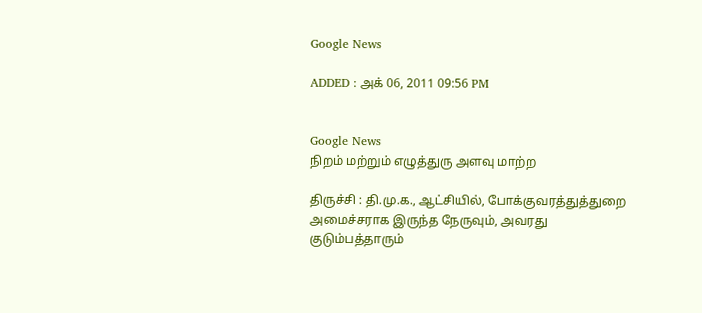Google News

ADDED : அக் 06, 2011 09:56 PM


Google News
நிறம் மற்றும் எழுத்துரு அளவு மாற்ற

திருச்சி : தி.மு.க., ஆட்சியில், போக்குவரத்துத்துறை அமைச்சராக இருந்த நேருவும், அவரது குடும்பத்தாரும்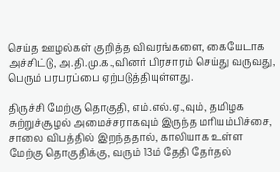செய்த ஊழல்கள் குறித்த விவரங்களை, கையேடாக அச்சிட்டு, அ.தி.மு.க.,வினர் பிரசாரம் செய்து வருவது, பெரும் பரபரப்பை ஏற்படுத்தியுள்ளது.

திருச்சி மேற்கு தொகுதி, எம்.எல்.ஏ.,வும், தமிழக சுற்றுச்சூழல் அமைச்சராகவும் இருந்த மரியம்பிச்சை, சாலை விபத்தில் இறந்ததால், காலியாக உள்ள மேற்கு தொகுதிக்கு, வரும் 13ம் தேதி தேர்தல்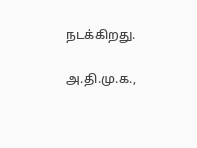நடக்கிறது.

அ.தி.மு.க.,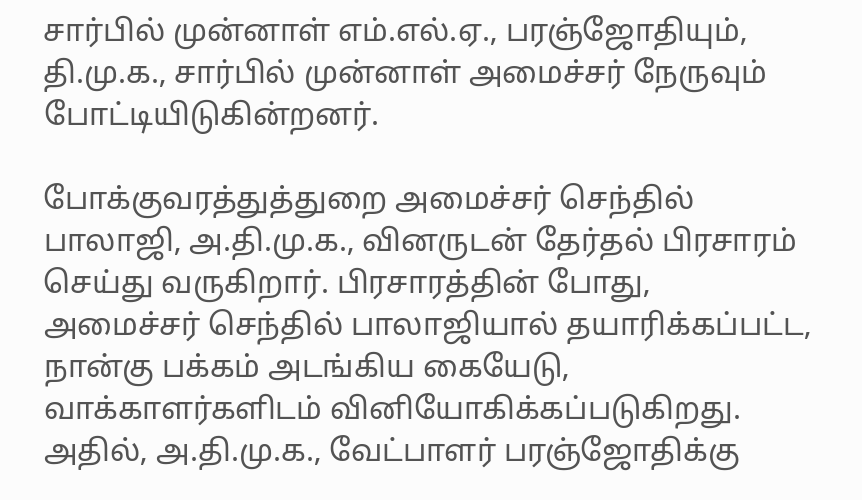சார்பில் முன்னாள் எம்.எல்.ஏ., பரஞ்ஜோதியும், தி.மு.க., சார்பில் முன்னாள் அமைச்சர் நேருவும் போட்டியிடுகின்றனர்.

போக்குவரத்துத்துறை அமைச்சர் செந்தில் பாலாஜி, அ.தி.மு.க., வினருடன் தேர்தல் பிரசாரம் செய்து வருகிறார். பிரசாரத்தின் போது, அமைச்சர் செந்தில் பாலாஜியால் தயாரிக்கப்பட்ட, நான்கு பக்கம் அடங்கிய கையேடு, வாக்காளர்களிடம் வினியோகிக்கப்படுகிறது. அதில், அ.தி.மு.க., வேட்பாளர் பரஞ்ஜோதிக்கு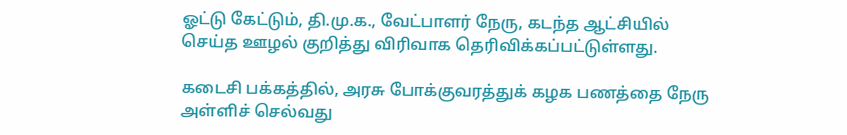ஓட்டு கேட்டும், தி.மு.க., வேட்பாளர் நேரு, கடந்த ஆட்சியில் செய்த ஊழல் குறித்து விரிவாக தெரிவிக்கப்பட்டுள்ளது.

கடைசி பக்கத்தில், அரசு போக்குவரத்துக் கழக பணத்தை நேரு அள்ளிச் செல்வது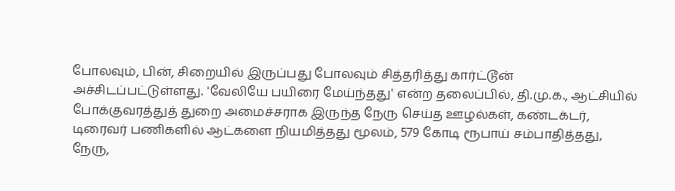போலவும், பின், சிறையில் இருப்பது போலவும் சித்தரித்து கார்ட்டூன் அச்சிடப்பட்டுள்ளது. 'வேலியே பயிரை மேய்ந்தது' என்ற தலைப்பில், தி.மு.க., ஆட்சியில் போக்குவரத்துத் துறை அமைச்சராக இருந்த நேரு செய்த ஊழல்கள், கண்டக்டர், டிரைவர் பணிகளில் ஆட்களை நியமித்தது மூலம், 579 கோடி ரூபாய் சம்பாதித்தது, நேரு,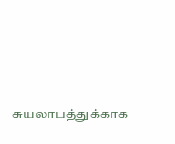சுயலாபத்துக்காக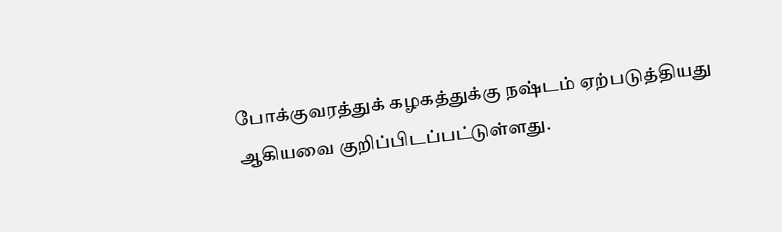போக்குவரத்துக் கழகத்துக்கு நஷ்டம் ஏற்படுத்தியது ஆகியவை குறிப்பிடப்பட்டுள்ளது.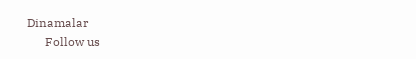Dinamalar
      Follow us